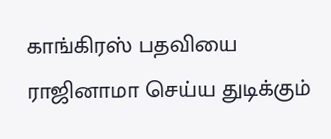காங்கிரஸ் பதவியை ராஜினாமா செய்ய துடிக்கும்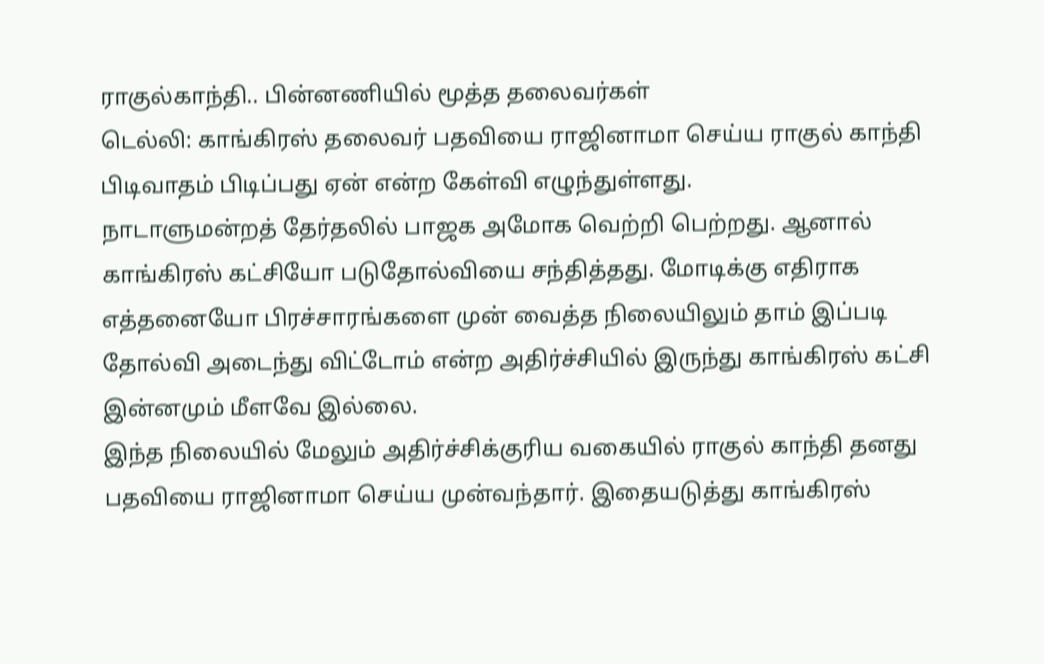ராகுல்காந்தி.. பின்னணியில் மூத்த தலைவர்கள்
டெல்லி: காங்கிரஸ் தலைவர் பதவியை ராஜினாமா செய்ய ராகுல் காந்தி பிடிவாதம் பிடிப்பது ஏன் என்ற கேள்வி எழுந்துள்ளது.
நாடாளுமன்றத் தேர்தலில் பாஜக அமோக வெற்றி பெற்றது. ஆனால் காங்கிரஸ் கட்சியோ படுதோல்வியை சந்தித்தது. மோடிக்கு எதிராக எத்தனையோ பிரச்சாரங்களை முன் வைத்த நிலையிலும் தாம் இப்படி தோல்வி அடைந்து விட்டோம் என்ற அதிர்ச்சியில் இருந்து காங்கிரஸ் கட்சி இன்னமும் மீளவே இல்லை.
இந்த நிலையில் மேலும் அதிர்ச்சிக்குரிய வகையில் ராகுல் காந்தி தனது பதவியை ராஜினாமா செய்ய முன்வந்தார். இதையடுத்து காங்கிரஸ்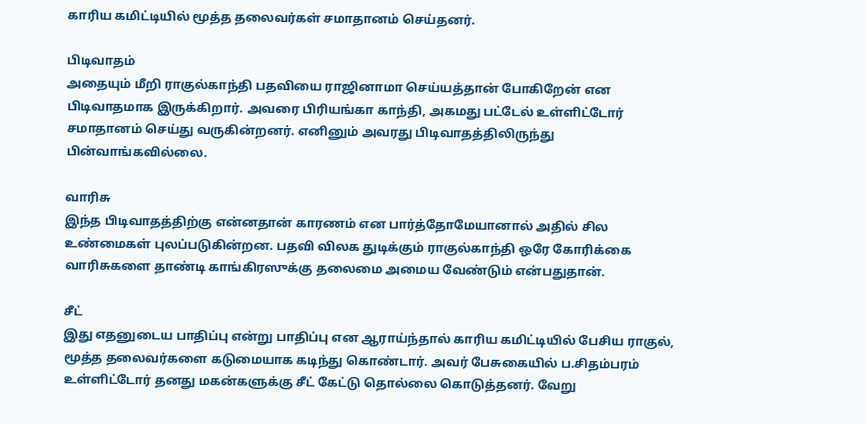காரிய கமிட்டியில் மூத்த தலைவர்கள் சமாதானம் செய்தனர்.

பிடிவாதம்
அதையும் மீறி ராகுல்காந்தி பதவியை ராஜினாமா செய்யத்தான் போகிறேன் என பிடிவாதமாக இருக்கிறார். அவரை பிரியங்கா காந்தி, அகமது பட்டேல் உள்ளிட்டோர் சமாதானம் செய்து வருகின்றனர். எனினும் அவரது பிடிவாதத்திலிருந்து பின்வாங்கவில்லை.

வாரிசு
இந்த பிடிவாதத்திற்கு என்னதான் காரணம் என பார்த்தோமேயானால் அதில் சில உண்மைகள் புலப்படுகின்றன. பதவி விலக துடிக்கும் ராகுல்காந்தி ஒரே கோரிக்கை வாரிசுகளை தாண்டி காங்கிரஸுக்கு தலைமை அமைய வேண்டும் என்பதுதான்.

சீட்
இது எதனுடைய பாதிப்பு என்று பாதிப்பு என ஆராய்ந்தால் காரிய கமிட்டியில் பேசிய ராகுல், மூத்த தலைவர்களை கடுமையாக கடிந்து கொண்டார். அவர் பேசுகையில் ப.சிதம்பரம் உள்ளிட்டோர் தனது மகன்களுக்கு சீட் கேட்டு தொல்லை கொடுத்தனர். வேறு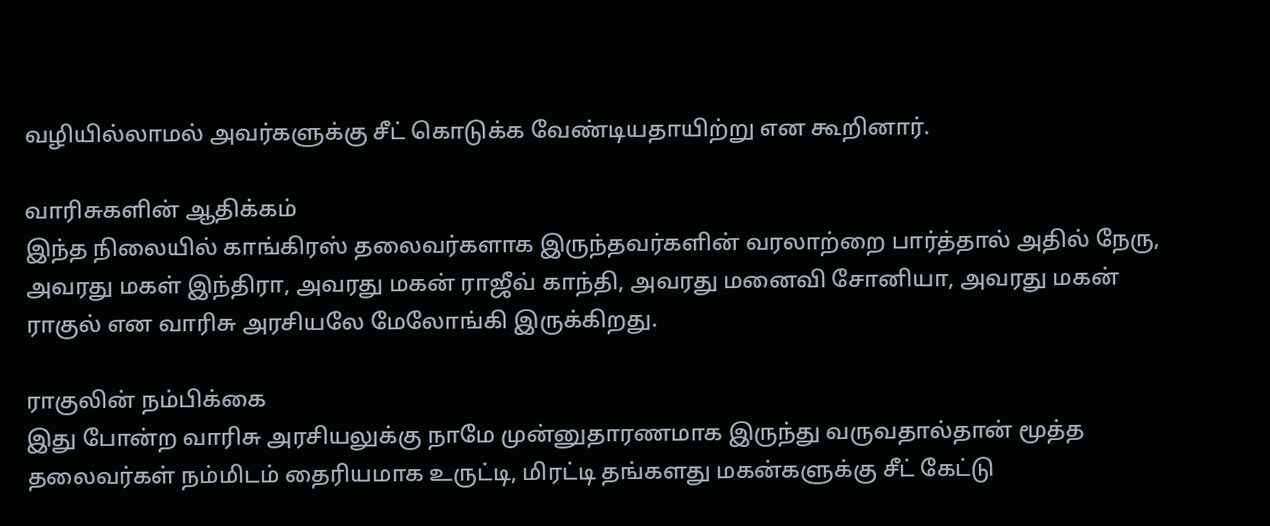வழியில்லாமல் அவர்களுக்கு சீட் கொடுக்க வேண்டியதாயிற்று என கூறினார்.

வாரிசுகளின் ஆதிக்கம்
இந்த நிலையில் காங்கிரஸ் தலைவர்களாக இருந்தவர்களின் வரலாற்றை பார்த்தால் அதில் நேரு, அவரது மகள் இந்திரா, அவரது மகன் ராஜீவ் காந்தி, அவரது மனைவி சோனியா, அவரது மகன் ராகுல் என வாரிசு அரசியலே மேலோங்கி இருக்கிறது.

ராகுலின் நம்பிக்கை
இது போன்ற வாரிசு அரசியலுக்கு நாமே முன்னுதாரணமாக இருந்து வருவதால்தான் மூத்த தலைவர்கள் நம்மிடம் தைரியமாக உருட்டி, மிரட்டி தங்களது மகன்களுக்கு சீட் கேட்டு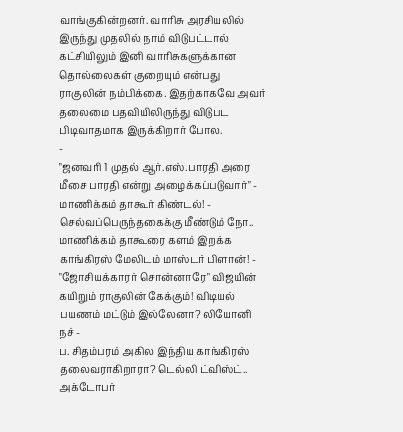வாங்குகின்றனர். வாரிசு அரசியலில் இருந்து முதலில் நாம் விடுபட்டால் கட்சியிலும் இனி வாரிசுகளுக்கான தொல்லைகள் குறையும் என்பது ராகுலின் நம்பிக்கை. இதற்காகவே அவர் தலைமை பதவியிலிருந்து விடுபட பிடிவாதமாக இருக்கிறார் போல.
-
"ஜனவரி 1 முதல் ஆர்.எஸ்.பாரதி அரை மீசை பாரதி என்று அழைக்கப்படுவார்" - மாணிக்கம் தாகூர் கிண்டல்! -
செல்வப்பெருந்தகைக்கு மீண்டும் நோ.. மாணிக்கம் தாகூரை களம் இறக்க காங்கிரஸ் மேலிடம் மாஸ்டர் பிளான்! -
"ஜோசியக்காரர் சொன்னாரே" விஜயின் கயிறும் ராகுலின் கேக்கும்! விடியல் பயணம் மட்டும் இல்லேனா? லியோனி நச் -
ப. சிதம்பரம் அகில இந்திய காங்கிரஸ் தலைவராகிறாரா? டெல்லி ட்விஸ்ட்.. அக்டோபர்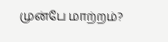முன்பே மாற்றம்?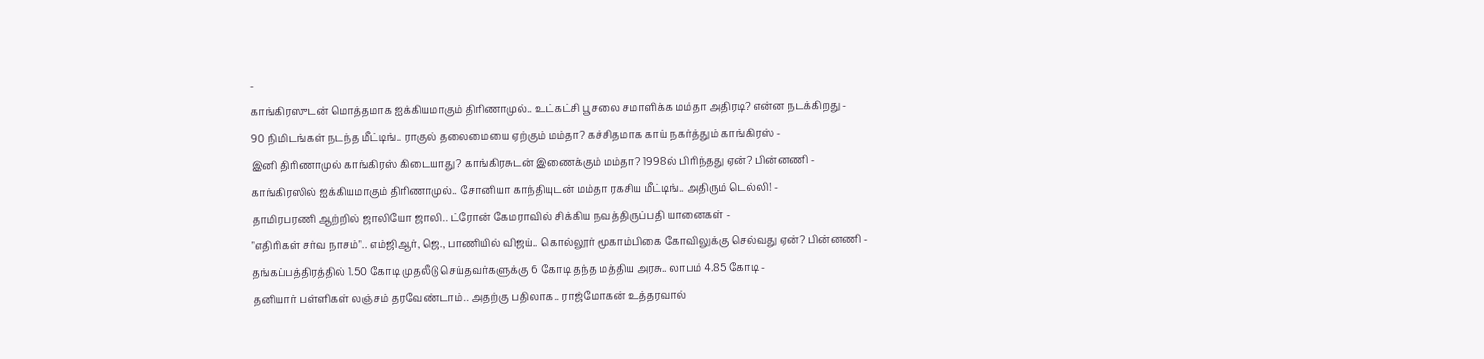-
காங்கிரஸுடன் மொத்தமாக ஐக்கியமாகும் திரிணாமுல்.. உட்கட்சி பூசலை சமாளிக்க மம்தா அதிரடி? என்ன நடக்கிறது -
90 நிமிடங்கள் நடந்த மீட்டிங்.. ராகுல் தலைமையை ஏற்கும் மம்தா? கச்சிதமாக காய் நகர்த்தும் காங்கிரஸ் -
இனி திரிணாமுல் காங்கிரஸ் கிடையாது? காங்கிரசுடன் இணைக்கும் மம்தா? 1998ல் பிரிந்தது ஏன்? பின்னணி -
காங்கிரஸில் ஐக்கியமாகும் திரிணாமுல்.. சோனியா காந்தியுடன் மம்தா ரகசிய மீட்டிங்.. அதிரும் டெல்லி! -
தாமிரபரணி ஆற்றில் ஜாலியோ ஜாலி.. ட்ரோன் கேமராவில் சிக்கிய நவத்திருப்பதி யானைகள் -
"எதிரிகள் சர்வ நாசம்".. எம்ஜிஆர், ஜெ., பாணியில் விஜய்.. கொல்லூர் மூகாம்பிகை கோவிலுக்கு செல்வது ஏன்? பின்னணி -
தங்கப்பத்திரத்தில் 1.50 கோடி முதலீடு செய்தவர்களுக்கு 6 கோடி தந்த மத்திய அரசு.. லாபம் 4.85 கோடி -
தனியார் பள்ளிகள் லஞ்சம் தரவேண்டாம்.. அதற்கு பதிலாக.. ராஜ்மோகன் உத்தரவால்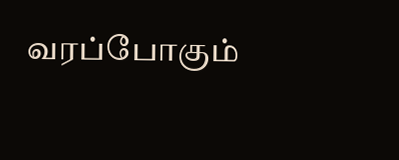வரப்போகும்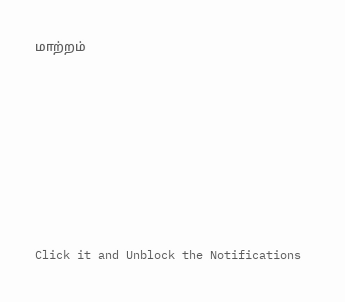மாற்றம்












Click it and Unblock the Notifications